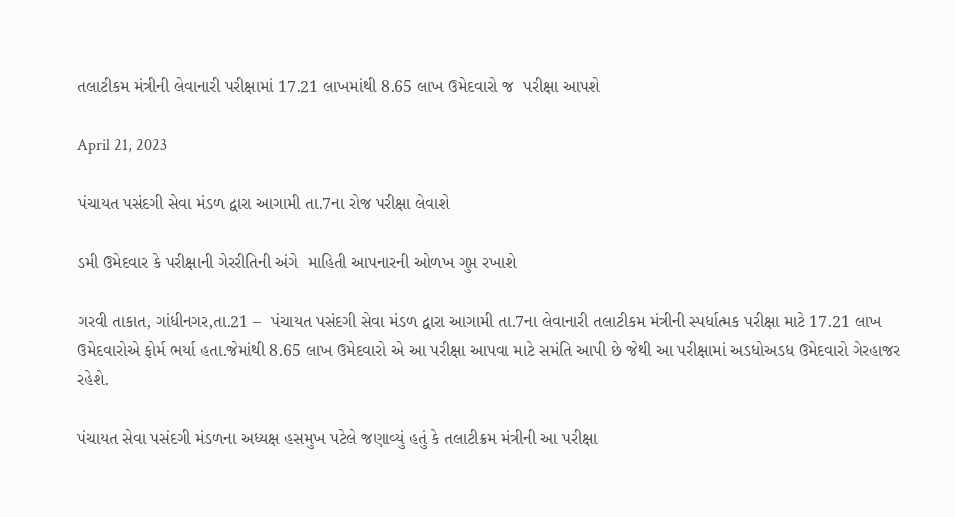તલાટીકમ મંત્રીની લેવાનારી પરીક્ષામાં 17.21 લાખમાંથી 8.65 લાખ ઉમેદવારો જ  પરીક્ષા આપશે

April 21, 2023

પંચાયત પસંદગી સેવા મંડળ દ્વારા આગામી તા.7ના રોજ પરીક્ષા લેવાશે

ડમી ઉમેદવાર કે પરીક્ષાની ગેરરીતિની અંગે  માહિતી આપનારની ઓળખ ગુપ્ત રખાશે

ગરવી તાકાત, ગાંધીનગર,તા.21 –  પંચાયત પસંદગી સેવા મંડળ દ્વારા આગામી તા.7ના લેવાનારી તલાટીકમ મંત્રીની સ્પર્ધાત્મક પરીક્ષા માટે 17.21 લાખ ઉમેદવારોએ ફોર્મ ભર્યા હતા.જેમાંથી 8.65 લાખ ઉમેદવારો એ આ પરીક્ષા આપવા માટે સમંતિ આપી છે જેથી આ પરીક્ષામાં અડધોઅડધ ઉમેદવારો ગેરહાજર રહેશે.

પંચાયત સેવા પસંદગી મંડળના અધ્યક્ષ હસમુખ પટેલે જણાવ્યું હતું કે તલાટીક્રમ મંત્રીની આ પરીક્ષા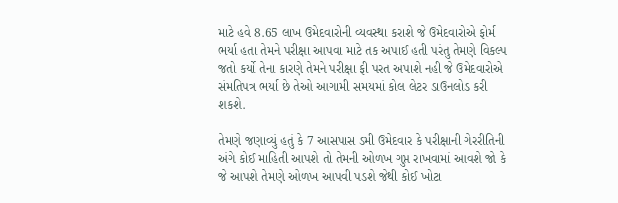માટે હવે 8.65 લાખ ઉમેદવારોની વ્યવસ્થા કરાશે જે ઉમેદવારોએ ફોર્મ ભર્યા હતા તેમને પરીક્ષા આપવા માટે તક અપાઈ હતી પરંતુ તેમણે વિકલ્પ જતો કર્યો તેના કારણે તેમને પરીક્ષા ફી પરત અપાશે નહી જે ઉમેદવારોએ સંમતિપત્ર ભર્યા છે તેઓ આગામી સમયમાં કોલ લેટર ડાઉનલોડ કરી શકશે.

તેમણે જણાવ્યું હતું કે 7 આસપાસ ડમી ઉમેદવાર કે પરીક્ષાની ગેરરીતિની અંગે કોઈ માહિતી આપશે તો તેમની ઓળખ ગુપ્ત રાખવામાં આવશે જો કે જે આપશે તેમણે ઓળખ આપવી પડશે જેથી કોઈ ખોટા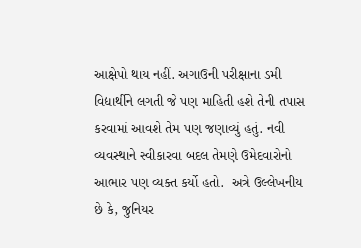આક્ષેપો થાય નહીં. અગાઉની પરીક્ષાના ડમી વિદ્યાર્થીને લગતી જે પણ માહિતી હશે તેની તપાસ કરવામાં આવશે તેમ પણ જણાવ્યું હતું. નવી વ્યવસ્થાને સ્વીકારવા બદલ તેમણે ઉમેદવારોનો આભાર પણ વ્યક્ત કર્યો હતો.  અત્રે ઉલ્લેખનીય છે કે, જુનિયર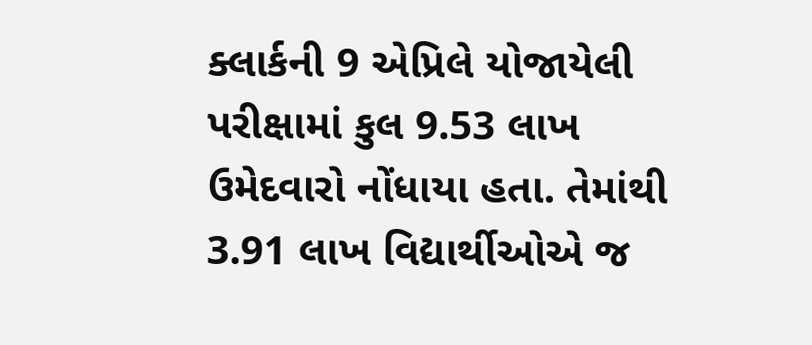ક્લાર્કની 9 એપ્રિલે યોજાયેલી પરીક્ષામાં કુલ 9.53 લાખ ઉમેદવારો નોંધાયા હતા. તેમાંથી 3.91 લાખ વિદ્યાર્થીઓએ જ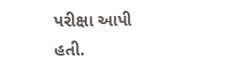પરીક્ષા આપી હતી.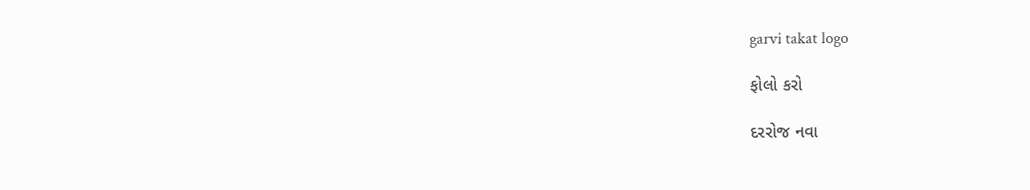garvi takat logo

ફોલો કરો

દરરોજ નવા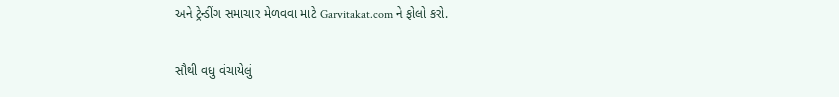અને ટ્રેન્ડીંગ સમાચાર મેળવવા માટે Garvitakat.com ને ફોલો કરો.

સૌથી વધુ વંચાયેલું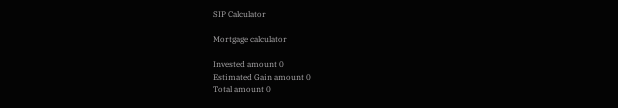SIP Calculator

Mortgage calculator

Invested amount 0
Estimated Gain amount 0
Total amount 0